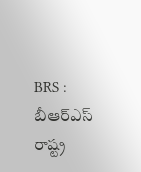BRS : బీఆర్ఎస్ రాష్ట్ర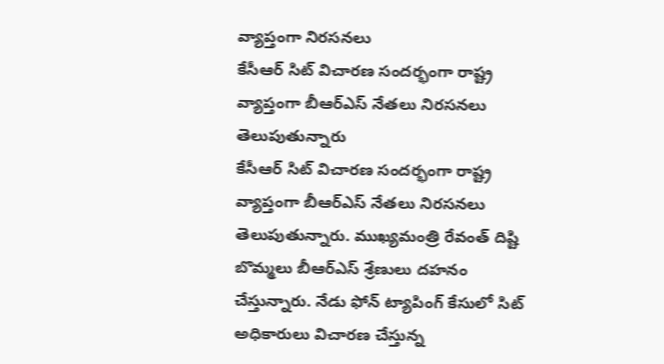వ్యాప్తంగా నిరసనలు
కేసీఆర్ సిట్ విచారణ సందర్భంగా రాష్ట్ర వ్యాప్తంగా బీఆర్ఎస్ నేతలు నిరసనలు తెలుపుతున్నారు
కేసీఆర్ సిట్ విచారణ సందర్భంగా రాష్ట్ర వ్యాప్తంగా బీఆర్ఎస్ నేతలు నిరసనలు తెలుపుతున్నారు. ముఖ్యమంత్రి రేవంత్ దిష్టి బొమ్మలు బీఆర్ఎస్ శ్రేణులు దహనం చేస్తున్నారు. నేడు ఫోన్ ట్యాపింగ్ కేసులో సిట్ అధికారులు విచారణ చేస్తున్న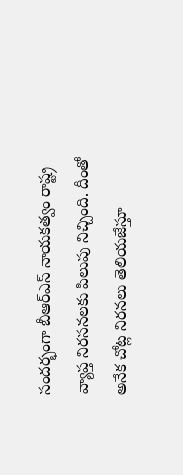సందర్భంగా బీఆర్ఎస్ నాయకత్వం రాష్ట్ర వ్యాప్త నిరసనలకు పిలుపు నిచ్చింది. దీంతో అనేక చోట్ల నిరనలు తెలియజేస్తూ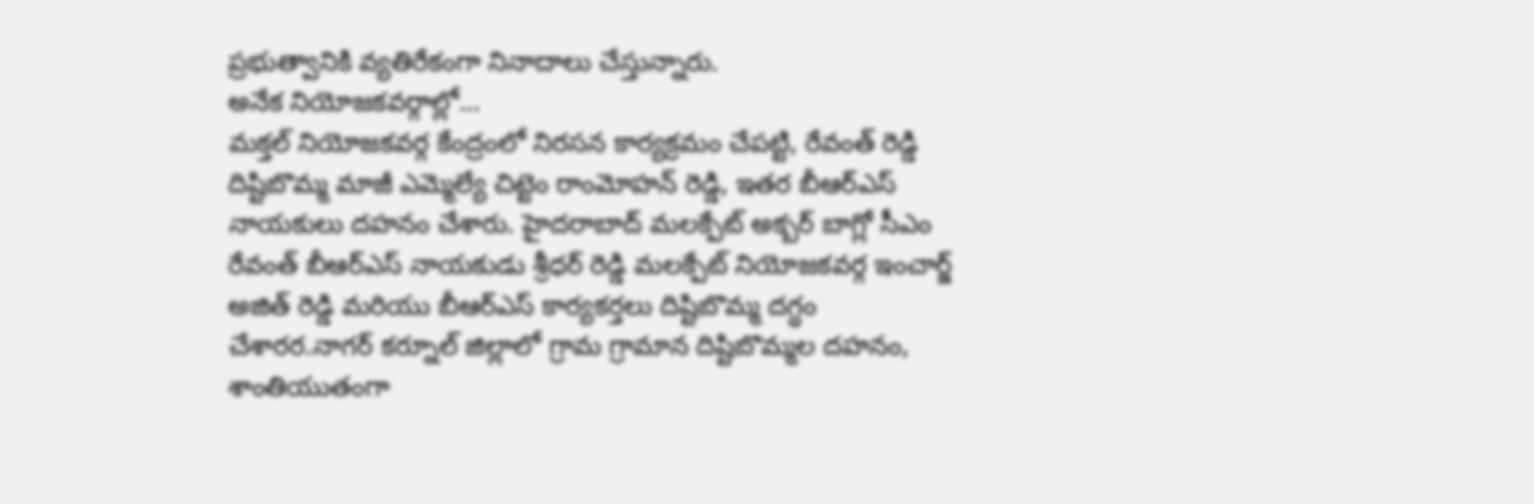ప్రభుత్వానికి వ్యతిరేకంగా నినాదాలు చేస్తున్నారు.
అనేక నియోజకవర్గాల్లో...
మక్తల్ నియోజకవర్గ కేంద్రంలో నిరసన కార్యక్రమం చేపట్టి, రేవంత్ రెడ్డి దిష్టిబొమ్మ మాజీ ఎమ్మెల్యే చిట్టెం రాంమోహన్ రెడ్డి, ఇతర బీఆర్ఎస్ నాయకులు దహనం చేశారు. హైదరాబాద్ మలక్పేట్ అక్బర్ బాగ్లో సీఎం రేవంత్ బీఆర్ఎస్ నాయకుడు శ్రీధర్ రెడ్డి మలక్పేట్ నియోజకవర్గ ఇంచార్జ్ అజిత్ రెడ్డి మరియు బీఆర్ఎస్ కార్యకర్తలు దిష్టిబొమ్మ దగ్ధం చేశారర.నాగర్ కర్నూల్ జిల్లాలో గ్రామ గ్రామాన దిష్టిబొమ్మల దహనం, శాంతియుతంగా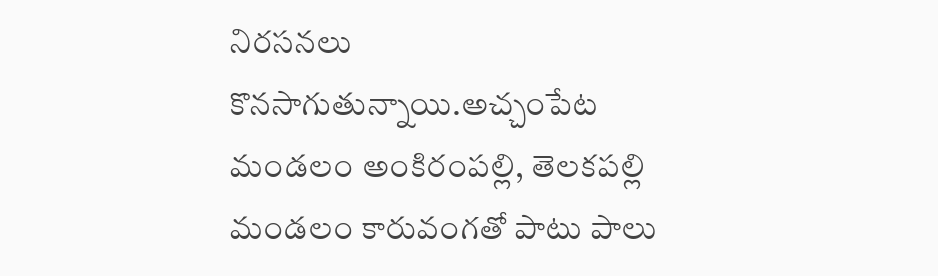నిరసనలు కొనసాగుతున్నాయి.అచ్చంపేట మండలం అంకిరంపల్లి, తెలకపల్లి మండలం కారువంగతో పాటు పాలు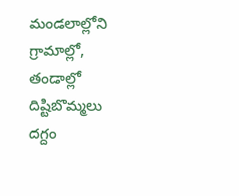మండలాల్లోని గ్రామాల్లో, తండాల్లో దిష్టిబొమ్మలు దగ్దం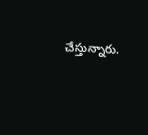చేస్తున్నారు.